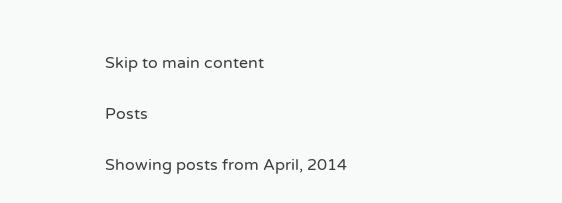Skip to main content

Posts

Showing posts from April, 2014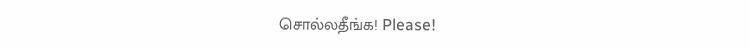சொல்லதீங்க! Please!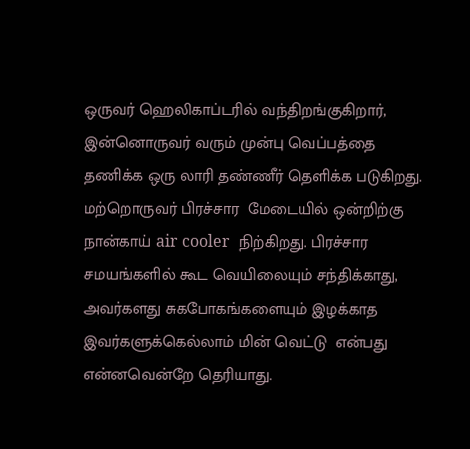ஒருவர் ஹெலிகாப்டரில் வந்திறங்குகிறார், இன்னொருவர் வரும் முன்பு வெப்பத்தை தணிக்க ஒரு லாரி தண்ணீர் தெளிக்க படுகிறது. மற்றொருவர் பிரச்சார  மேடையில் ஒன்றிற்கு நான்காய் air cooler  நிற்கிறது. பிரச்சார சமயங்களில் கூட வெயிலையும் சந்திக்காது, அவர்களது சுகபோகங்களையும் இழக்காத இவர்களுக்கெல்லாம் மின் வெட்டு  என்பது என்னவென்றே தெரியாது.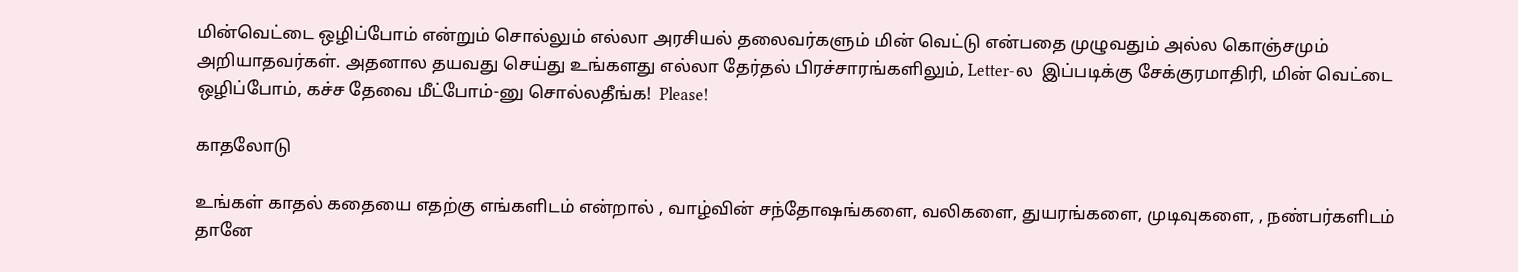மின்வெட்டை ஒழிப்போம் என்றும் சொல்லும் எல்லா அரசியல் தலைவர்களும் மின் வெட்டு என்பதை முழுவதும் அல்ல கொஞ்சமும் அறியாதவர்கள். அதனால தயவது செய்து உங்களது எல்லா தேர்தல் பிரச்சாரங்களிலும், Letter-ல  இப்படிக்கு சேக்குரமாதிரி, மின் வெட்டை ஒழிப்போம், கச்ச தேவை மீட்போம்-னு சொல்லதீங்க!  Please!

காதலோடு

உங்கள் காதல் கதையை எதற்கு எங்களிடம் என்றால் , வாழ்வின் சந்தோஷங்களை, வலிகளை, துயரங்களை, முடிவுகளை, , நண்பர்களிடம் தானே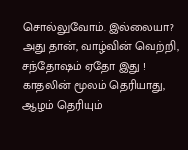சொல்லுவோம். இல்லையா? அது தான், வாழ்வின் வெற்றி, சந்தோஷம் ஏதோ இது !   காதலின் மூலம் தெரியாது, ஆழம் தெரியும்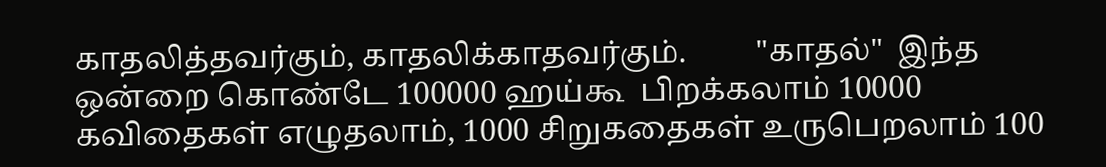காதலித்தவர்கும், காதலிக்காதவர்கும்.         "காதல்"  இந்த ஒன்றை கொண்டே 100000 ஹய்கூ  பிறக்கலாம் 10000 கவிதைகள் எழுதலாம், 1000 சிறுகதைகள் உருபெறலாம் 100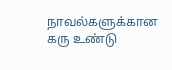நாவல்களுக்கான கரு உண்டு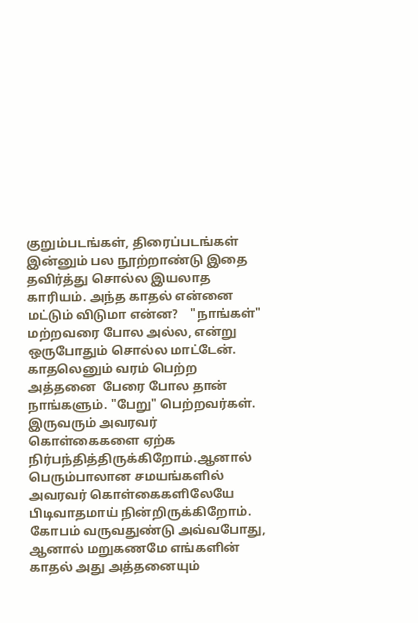குறும்படங்கள், திரைப்படங்கள் இன்னும் பல நூற்றாண்டு இதை தவிர்த்து சொல்ல இயலாத காரியம். அந்த காதல் என்னை மட்டும் விடுமா என்ன?    "நாங்கள்" மற்றவரை போல அல்ல, என்று ஒருபோதும் சொல்ல மாட்டேன். காதலெனும் வரம் பெற்ற அத்தனை  பேரை போல தான் நாங்களும். "பேறு" பெற்றவர்கள்.   இருவரும் அவரவர் கொள்கைகளை ஏற்க நிர்பந்தித்திருக்கிறோம்.ஆனால் பெரும்பாலான சமயங்களில் அவரவர் கொள்கைகளிலேயே பிடிவாதமாய் நின்றிருக்கிறோம். கோபம் வருவதுண்டு அவ்வபோது, ஆனால் மறுகணமே எங்களின் காதல் அது அத்தனையும்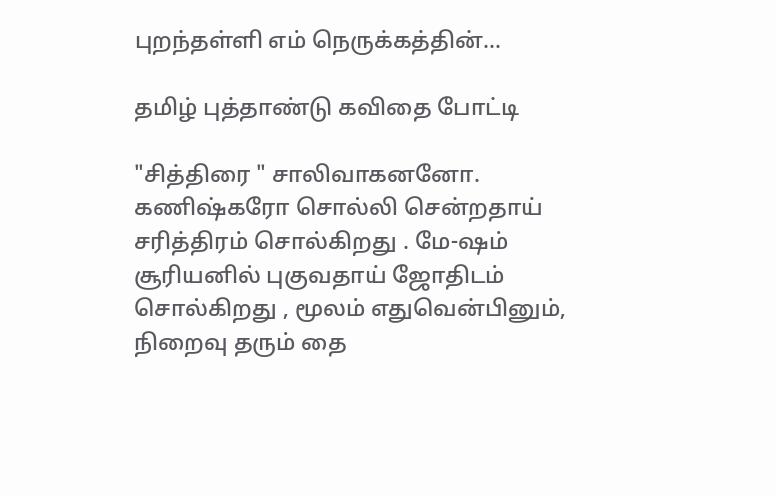புறந்தள்ளி எம் நெருக்கத்தின்...

தமிழ் புத்தாண்டு கவிதை போட்டி

"சித்திரை " சாலிவாகனனோ. கணிஷ்கரோ சொல்லி சென்றதாய் சரித்திரம் சொல்கிறது . மே-ஷம் சூரியனில் புகுவதாய் ஜோதிடம் சொல்கிறது , மூலம் எதுவென்பினும், நிறைவு தரும் தை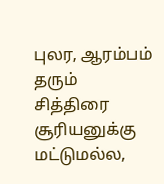புலர, ஆரம்பம்  தரும் சித்திரை சூரியனுக்கு மட்டுமல்ல,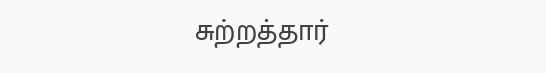சுற்றத்தார்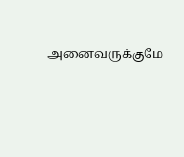அனைவருக்குமே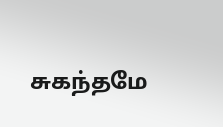சுகந்தமே